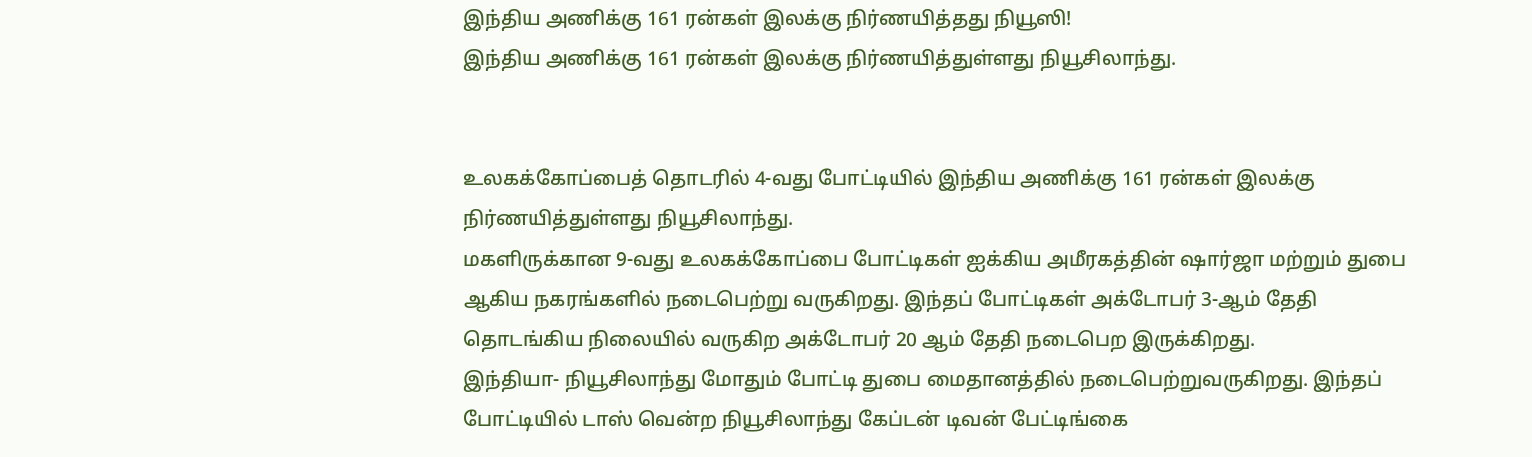இந்திய அணிக்கு 161 ரன்கள் இலக்கு நிர்ணயித்தது நியூஸி!
இந்திய அணிக்கு 161 ரன்கள் இலக்கு நிர்ணயித்துள்ளது நியூசிலாந்து.


உலகக்கோப்பைத் தொடரில் 4-வது போட்டியில் இந்திய அணிக்கு 161 ரன்கள் இலக்கு நிர்ணயித்துள்ளது நியூசிலாந்து.
மகளிருக்கான 9-வது உலகக்கோப்பை போட்டிகள் ஐக்கிய அமீரகத்தின் ஷார்ஜா மற்றும் துபை ஆகிய நகரங்களில் நடைபெற்று வருகிறது. இந்தப் போட்டிகள் அக்டோபர் 3-ஆம் தேதி தொடங்கிய நிலையில் வருகிற அக்டோபர் 20 ஆம் தேதி நடைபெற இருக்கிறது.
இந்தியா- நியூசிலாந்து மோதும் போட்டி துபை மைதானத்தில் நடைபெற்றுவருகிறது. இந்தப் போட்டியில் டாஸ் வென்ற நியூசிலாந்து கேப்டன் டிவன் பேட்டிங்கை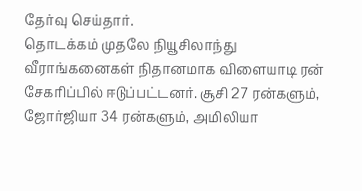தேர்வு செய்தார்.
தொடக்கம் முதலே நியூசிலாந்து வீராங்கனைகள் நிதானமாக விளையாடி ரன் சேகரிப்பில் ஈடுப்பட்டனர். சூசி 27 ரன்களும், ஜோர்ஜியா 34 ரன்களும், அமிலியா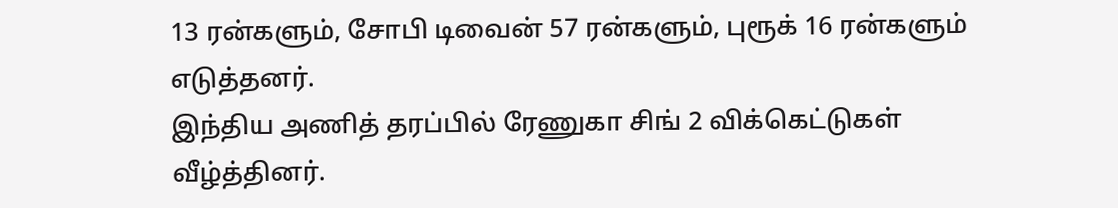13 ரன்களும், சோபி டிவைன் 57 ரன்களும், புரூக் 16 ரன்களும் எடுத்தனர்.
இந்திய அணித் தரப்பில் ரேணுகா சிங் 2 விக்கெட்டுகள் வீழ்த்தினர்.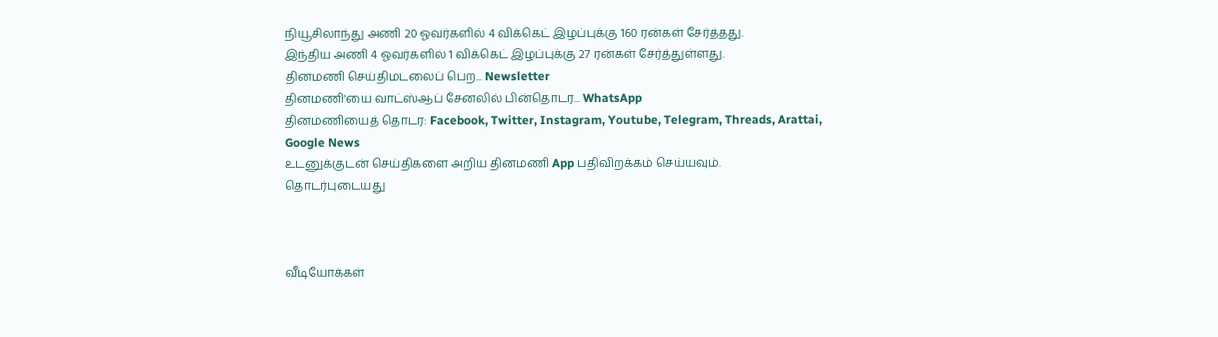நியூசிலாந்து அணி 20 ஓவர்களில் 4 விக்கெட் இழப்புக்கு 160 ரன்கள் சேர்த்தது.
இந்திய அணி 4 ஓவர்களில் 1 விக்கெட் இழப்புக்கு 27 ரன்கள் சேர்த்துள்ளது.
தினமணி செய்திமடலைப் பெற... Newsletter
தினமணி'யை வாட்ஸ்ஆப் சேனலில் பின்தொடர... WhatsApp
தினமணியைத் தொடர: Facebook, Twitter, Instagram, Youtube, Telegram, Threads, Arattai, Google News
உடனுக்குடன் செய்திகளை அறிய தினமணி App பதிவிறக்கம் செய்யவும்.
தொடர்புடையது



வீடியோக்கள்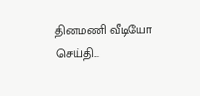தினமணி வீடியோ செய்தி...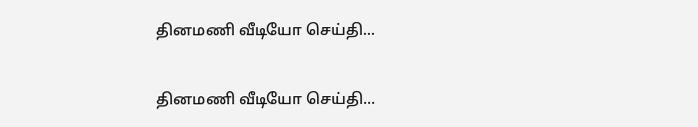தினமணி வீடியோ செய்தி...

தினமணி வீடியோ செய்தி...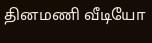தினமணி வீடியோ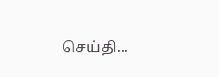செய்தி...